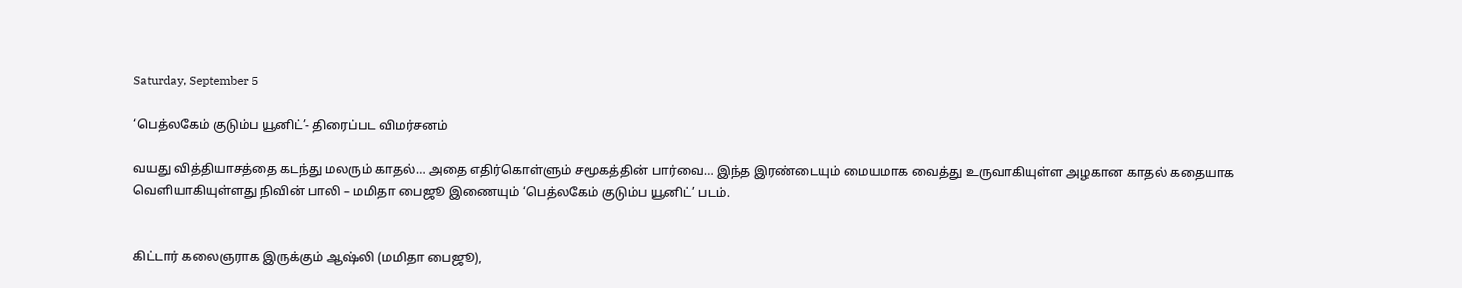Saturday, September 5

‘பெத்லகேம் குடும்ப யூனிட்’- திரைப்பட விமர்சனம்

வயது வித்தியாசத்தை கடந்து மலரும் காதல்… அதை எதிர்கொள்ளும் சமூகத்தின் பார்வை… இந்த இரண்டையும் மையமாக வைத்து உருவாகியுள்ள அழகான காதல் கதையாக வெளியாகியுள்ளது நிவின் பாலி – மமிதா பைஜூ இணையும் ‘பெத்லகேம் குடும்ப யூனிட்’ படம்.


கிட்டார் கலைஞராக இருக்கும் ஆஷ்லி (மமிதா பைஜூ),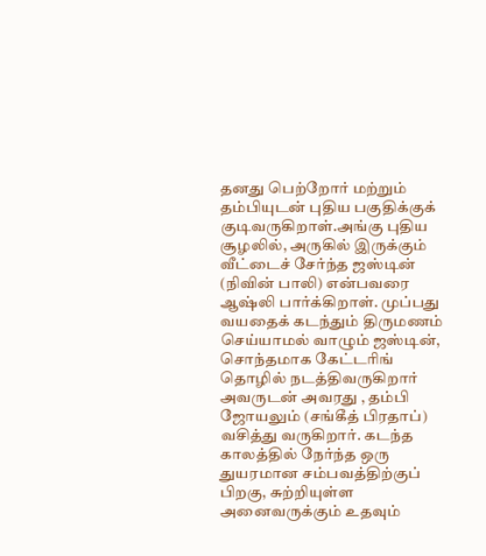தனது பெற்றோர் மற்றும் தம்பியுடன் புதிய பகுதிக்குக் குடிவருகிறாள்.அங்கு புதிய சூழலில், அருகில் இருக்கும் வீட்டைச் சேர்ந்த ஜஸ்டின் (நிவின் பாலி) என்பவரை ஆஷ்லி பார்க்கிறாள். முப்பது வயதைக் கடந்தும் திருமணம் செய்யாமல் வாழும் ஜஸ்டின், சொந்தமாக கேட்டரிங் தொழில் நடத்திவருகிறார் அவருடன் அவரது , தம்பி ஜோயலும் (சங்கீத் பிரதாப்) வசித்து வருகிறார். கடந்த காலத்தில் நேர்ந்த ஒரு துயரமான சம்பவத்திற்குப் பிறகு, சுற்றியுள்ள அனைவருக்கும் உதவும்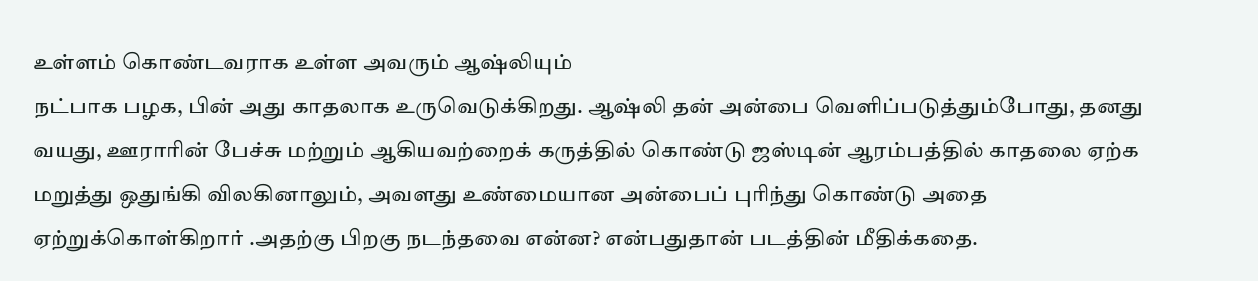உள்ளம் கொண்டவராக உள்ள அவரும் ஆஷ்லியும்
நட்பாக பழக, பின் அது காதலாக உருவெடுக்கிறது. ஆஷ்லி தன் அன்பை வெளிப்படுத்தும்போது, தனது வயது, ஊராரின் பேச்சு மற்றும் ஆகியவற்றைக் கருத்தில் கொண்டு ஜஸ்டின் ஆரம்பத்தில் காதலை ஏற்க மறுத்து ஒதுங்கி விலகினாலும், அவளது உண்மையான அன்பைப் புரிந்து கொண்டு அதை ஏற்றுக்கொள்கிறார் .அதற்கு பிறகு நடந்தவை என்ன? என்பதுதான் படத்தின் மீதிக்கதை.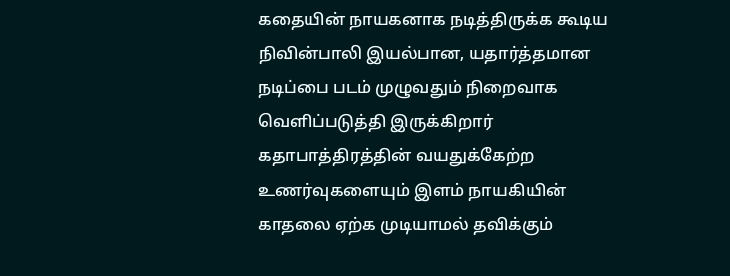கதையின் நாயகனாக நடித்திருக்க கூடிய நிவின்பாலி இயல்பான, யதார்த்தமான நடிப்பை படம் முழுவதும் நிறைவாக வெளிப்படுத்தி இருக்கிறார் கதாபாத்திரத்தின் வயதுக்கேற்ற உணர்வுகளையும் இளம் நாயகியின் காதலை ஏற்க முடியாமல் தவிக்கும்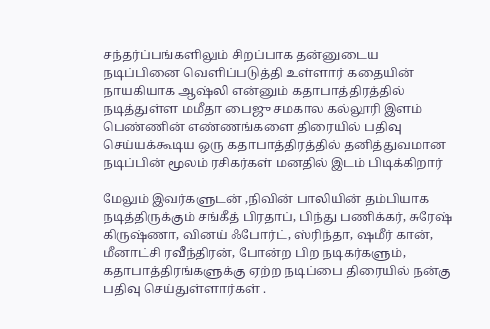சந்தர்ப்பங்களிலும் சிறப்பாக தன்னுடைய நடிப்பினை வெளிப்படுத்தி உள்ளார் கதையின் நாயகியாக ஆஷ்லி என்னும் கதாபாத்திரத்தில் நடித்துள்ள மமீதா பைஜு சமகால கல்லூரி இளம் பெண்ணின் எண்ணங்களை திரையில் பதிவு செய்யக்கூடிய ஒரு கதாபாத்திரத்தில் தனித்துவமான நடிப்பின் மூலம் ரசிகர்கள் மனதில் இடம் பிடிக்கிறார்

மேலும் இவர்களுடன் ,நிவின் பாலியின் தம்பியாக நடித்திருக்கும் சங்கீத் பிரதாப், பிந்து பணிக்கர், சுரேஷ் கிருஷ்ணா, வினய் ஃபோர்ட், ஸ்ரிந்தா, ஷமீர் கான், மீனாட்சி ரவீந்திரன், போன்ற பிற நடிகர்களும், கதாபாத்திரங்களுக்கு ஏற்ற நடிப்பை திரையில் நன்கு பதிவு செய்துள்ளார்கள் .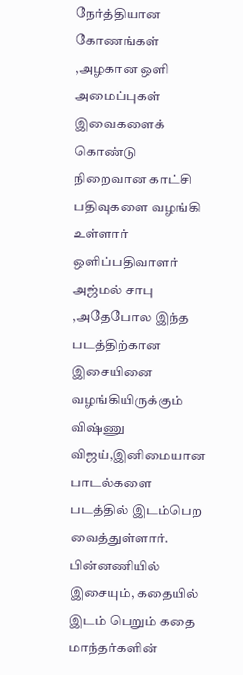நேர்த்தியான கோணங்கள் ,அழகான ஒளி அமைப்புகள் இவைகளைக் கொண்டு நிறைவான காட்சி பதிவுகளை வழங்கி உள்ளார் ஒளிப்பதிவாளர் அஜ்மல் சாபு ,அதேபோல இந்த படத்திற்கான இசையினை வழங்கியிருக்கும் விஷ்ணு விஜய்,இனிமையான பாடல்களை படத்தில் இடம்பெற வைத்துள்ளார். பின்னணியில் இசையும், கதையில் இடம் பெறும் கதை மாந்தர்களின்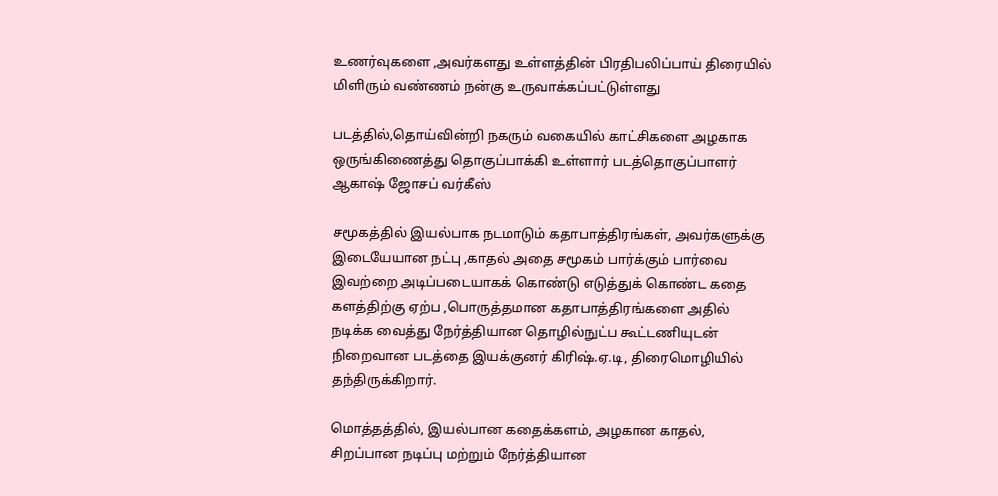உணர்வுகளை ,அவர்களது உள்ளத்தின் பிரதிபலிப்பாய் திரையில் மிளிரும் வண்ணம் நன்கு உருவாக்கப்பட்டுள்ளது

படத்தில்,தொய்வின்றி நகரும் வகையில் காட்சிகளை அழகாக ஒருங்கிணைத்து தொகுப்பாக்கி உள்ளார் படத்தொகுப்பாளர் ஆகாஷ் ஜோசப் வர்கீஸ்

சமூகத்தில் இயல்பாக நடமாடும் கதாபாத்திரங்கள், அவர்களுக்கு இடையேயான நட்பு ,காதல் அதை சமூகம் பார்க்கும் பார்வை இவற்றை அடிப்படையாகக் கொண்டு எடுத்துக் கொண்ட கதை களத்திற்கு ஏற்ப ,பொருத்தமான கதாபாத்திரங்களை அதில் நடிக்க வைத்து நேர்த்தியான தொழில்நுட்ப கூட்டணியுடன் நிறைவான படத்தை இயக்குனர் கிரிஷ்.ஏ.டி, திரைமொழியில் தந்திருக்கிறார்.

மொத்தத்தில், இயல்பான கதைக்களம், அழகான காதல், சிறப்பான நடிப்பு மற்றும் நேர்த்தியான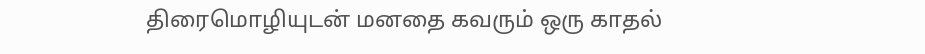திரைமொழியுடன் மனதை கவரும் ஒரு காதல்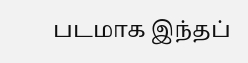படமாக இந்தப்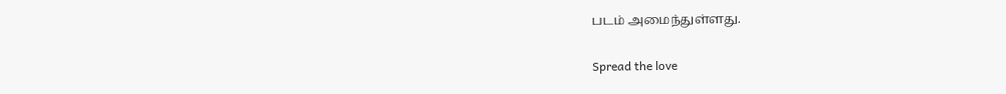படம் அமைந்துள்ளது.

Spread the love